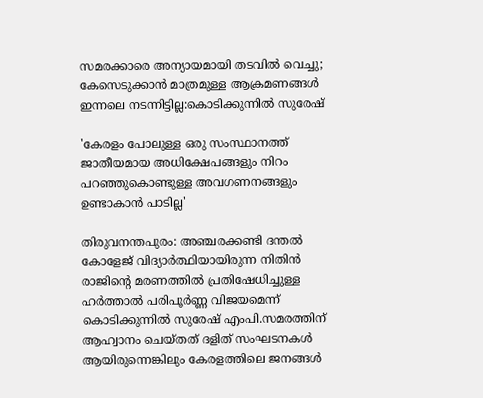സമരക്കാരെ അന്യായമായി തടവിൽ വെച്ചു; കേസെടുക്കാൻ മാത്രമുള്ള ആക്രമണങ്ങൾ ഇന്നലെ നടന്നിട്ടില്ല:കൊടിക്കുന്നിൽ സുരേഷ്

'കേരളം പോലുള്ള ഒരു സംസ്ഥാനത്ത് ജാതീയമായ അധിക്ഷേപങ്ങളും നിറം പറഞ്ഞുകൊണ്ടുള്ള അവഗണനങ്ങളും ഉണ്ടാകാന്‍ പാടില്ല'

തിരുവനന്തപുരം: അഞ്ചരക്കണ്ടി ദന്തല്‍ കോളേജ് വിദ്യാര്‍ത്ഥിയായിരുന്ന നിതിന്‍ രാജിന്റെ മരണത്തില്‍ പ്രതിഷേധിച്ചുള്ള ഹര്‍ത്താല്‍ പരിപൂര്‍ണ്ണ വിജയമെന്ന് കൊടിക്കുന്നില്‍ സുരേഷ് എംപി.സമരത്തിന് ആഹ്വാനം ചെയ്തത് ദളിത് സംഘടനകള്‍ ആയിരുന്നെങ്കിലും കേരളത്തിലെ ജനങ്ങള്‍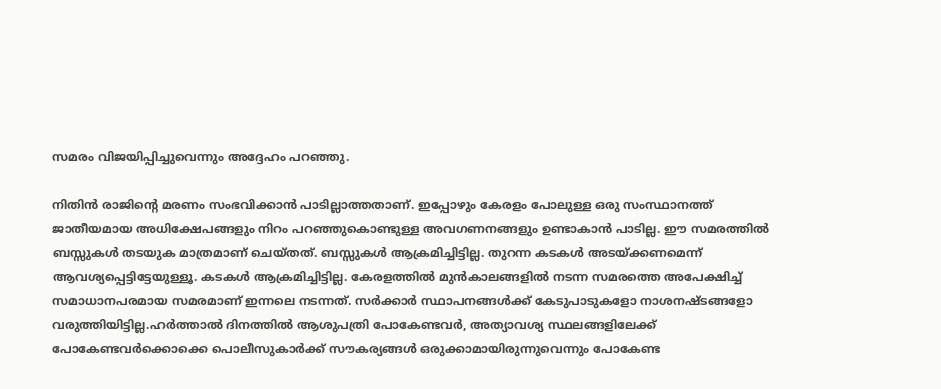സമരം വിജയിപ്പിച്ചുവെന്നും അദ്ദേഹം പറഞ്ഞു.

നിതിന്‍ രാജിന്റെ മരണം സംഭവിക്കാന്‍ പാടില്ലാത്തതാണ്. ഇപ്പോഴും കേരളം പോലുള്ള ഒരു സംസ്ഥാനത്ത് ജാതീയമായ അധിക്ഷേപങ്ങളും നിറം പറഞ്ഞുകൊണ്ടുള്ള അവഗണനങ്ങളും ഉണ്ടാകാന്‍ പാടില്ല. ഈ സമരത്തില്‍ ബസ്സുകള്‍ തടയുക മാത്രമാണ് ചെയ്തത്. ബസ്സുകള്‍ ആക്രമിച്ചിട്ടില്ല. തുറന്ന കടകള്‍ അടയ്ക്കണമെന്ന് ആവശ്യപ്പെട്ടിട്ടേയുള്ളൂ. കടകള്‍ ആക്രമിച്ചിട്ടില്ല. കേരളത്തില്‍ മുന്‍കാലങ്ങളില്‍ നടന്ന സമരത്തെ അപേക്ഷിച്ച് സമാധാനപരമായ സമരമാണ് ഇന്നലെ നടന്നത്. സര്‍ക്കാര്‍ സ്ഥാപനങ്ങള്‍ക്ക് കേടുപാടുകളോ നാശനഷ്ടങ്ങളോ വരുത്തിയിട്ടില്ല.ഹര്‍ത്താല്‍ ദിനത്തില്‍ ആശുപത്രി പോകേണ്ടവര്‍, അത്യാവശ്യ സ്ഥലങ്ങളിലേക്ക് പോകേണ്ടവര്‍ക്കൊക്കെ പൊലീസുകാര്‍ക്ക് സൗകര്യങ്ങള്‍ ഒരുക്കാമായിരുന്നുവെന്നും പോകേണ്ട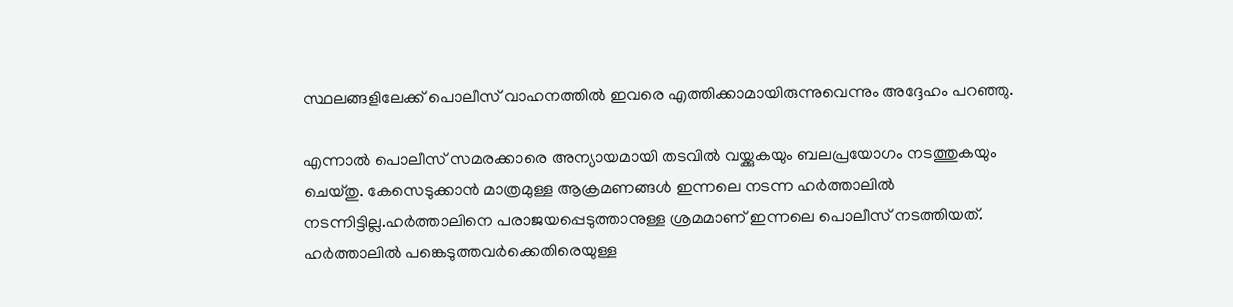സ്ഥലങ്ങളിലേക്ക് പൊലീസ് വാഹനത്തില്‍ ഇവരെ എത്തിക്കാമായിരുന്നുവെന്നും അദ്ദേഹം പറഞ്ഞു.

എന്നാല്‍ പൊലീസ് സമരക്കാരെ അന്യായമായി തടവില്‍ വയ്ക്കുകയും ബലപ്രയോഗം നടത്തുകയും ചെയ്തു. കേസെടുക്കാന്‍ മാത്രമുള്ള ആക്രമണങ്ങള്‍ ഇന്നലെ നടന്ന ഹര്‍ത്താലില്‍ നടന്നിട്ടില്ല.ഹര്‍ത്താലിനെ പരാജയപ്പെടുത്താനുള്ള ശ്രമമാണ് ഇന്നലെ പൊലീസ് നടത്തിയത്. ഹര്‍ത്താലില്‍ പങ്കെടുത്തവര്‍ക്കെതിരെയുള്ള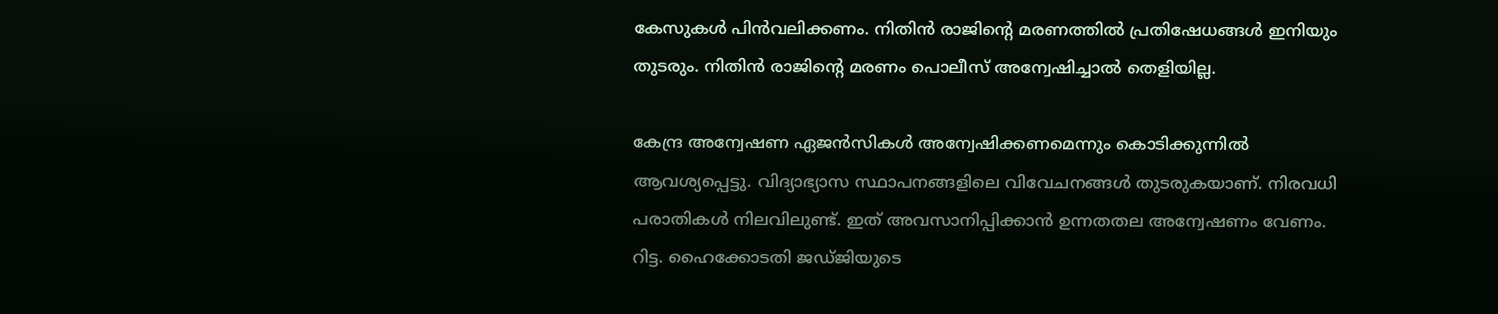കേസുകള്‍ പിന്‍വലിക്കണം. നിതിന്‍ രാജിന്റെ മരണത്തില്‍ പ്രതിഷേധങ്ങള്‍ ഇനിയും തുടരും. നിതിന്‍ രാജിന്റെ മരണം പൊലീസ് അന്വേഷിച്ചാല്‍ തെളിയില്ല.

കേന്ദ്ര അന്വേഷണ ഏജന്‍സികള്‍ അന്വേഷിക്കണമെന്നും കൊടിക്കുന്നില്‍ ആവശ്യപ്പെട്ടു. വിദ്യാഭ്യാസ സ്ഥാപനങ്ങളിലെ വിവേചനങ്ങള്‍ തുടരുകയാണ്. നിരവധി പരാതികള്‍ നിലവിലുണ്ട്. ഇത് അവസാനിപ്പിക്കാന്‍ ഉന്നതതല അന്വേഷണം വേണം. റിട്ട. ഹൈക്കോടതി ജഡ്ജിയുടെ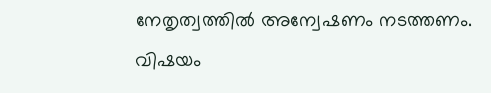നേതൃത്വത്തില്‍ അന്വേഷണം നടത്തണം. വിഷയം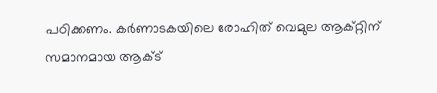പഠിക്കണം. കര്‍ണാടകയിലെ രോഹിത് വെമുല ആക്റ്റിന് സമാനമായ ആക്ട്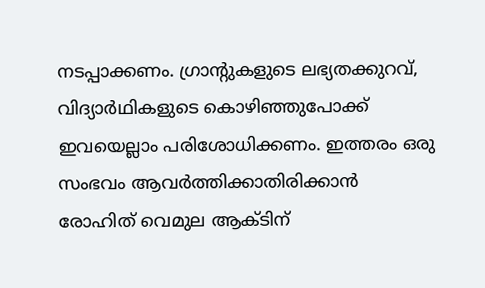നടപ്പാക്കണം. ഗ്രാന്റുകളുടെ ലഭ്യതക്കുറവ്, വിദ്യാര്‍ഥികളുടെ കൊഴിഞ്ഞുപോക്ക് ഇവയെല്ലാം പരിശോധിക്കണം. ഇത്തരം ഒരു സംഭവം ആവര്‍ത്തിക്കാതിരിക്കാന്‍ രോഹിത് വെമുല ആക്ടിന്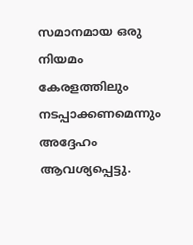സമാനമായ ഒരു നിയമം കേരളത്തിലും നടപ്പാക്കണമെന്നും അദ്ദേഹം ആവശ്യപ്പെട്ടു.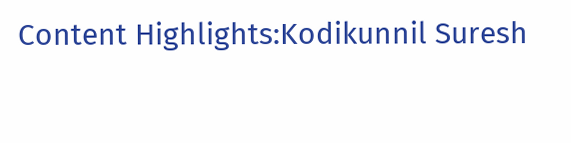Content Highlights:Kodikunnil Suresh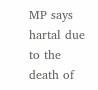MP says hartal due to the death of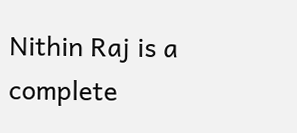Nithin Raj is a complete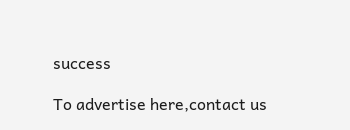success

To advertise here,contact us